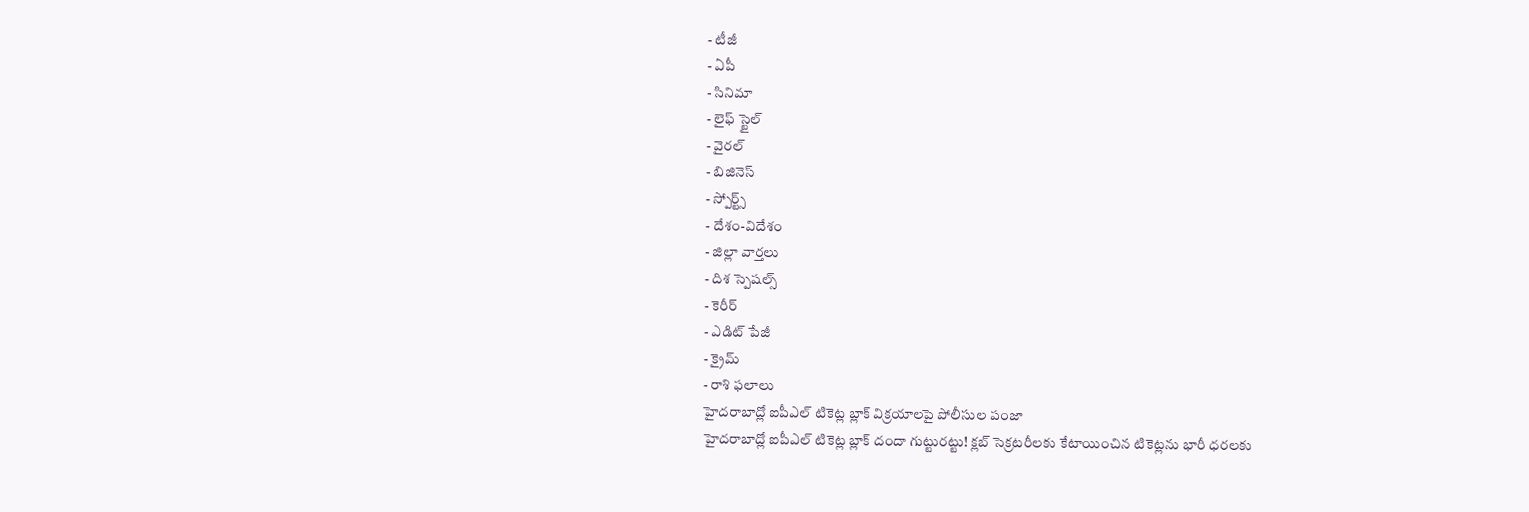- టీజీ
- ఏపీ
- సినిమా
- లైఫ్ స్టైల్
- వైరల్
- బిజినెస్
- స్పోర్ట్స్
- దేశం-విదేశం
- జిల్లా వార్తలు
- దిశ స్పెషల్స్
- కెరీర్
- ఎడిట్ పేజీ
- క్రైమ్
- రాశి ఫలాలు
హైదరాబాద్లో ఐపీఎల్ టికెట్ల బ్లాక్ విక్రయాలపై పోలీసుల పంజా
హైదరాబాద్లో ఐపీఎల్ టికెట్ల బ్లాక్ దందా గుట్టురట్టు! క్లబ్ సెక్రటరీలకు కేటాయించిన టికెట్లను భారీ ధరలకు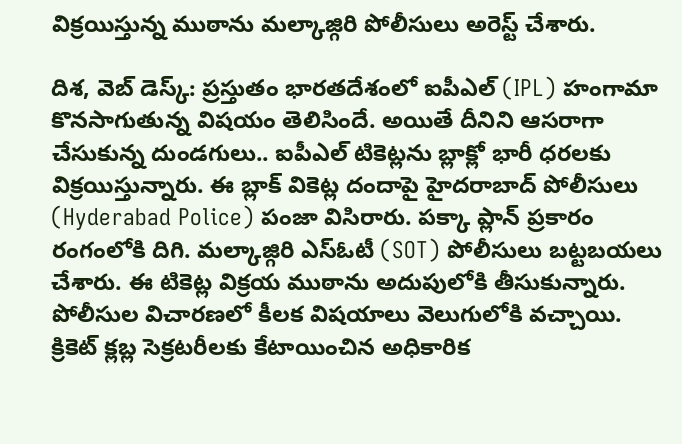విక్రయిస్తున్న ముఠాను మల్కాజ్గిరి పోలీసులు అరెస్ట్ చేశారు.

దిశ, వెబ్ డెస్క్: ప్రస్తుతం భారతదేశంలో ఐపీఎల్ (IPL) హంగామా కొనసాగుతున్న విషయం తెలిసిందే. అయితే దీనిని ఆసరాగా చేసుకున్న దుండగులు.. ఐపీఎల్ టికెట్లను బ్లాక్లో భారీ ధరలకు విక్రయిస్తున్నారు. ఈ బ్లాక్ వికెట్ల దందాపై హైదరాబాద్ పోలీసులు (Hyderabad Police) పంజా విసిరారు. పక్కా ప్లాన్ ప్రకారం రంగంలోకి దిగి. మల్కాజ్గిరి ఎస్ఓటీ (SOT) పోలీసులు బట్టబయలు చేశారు. ఈ టికెట్ల విక్రయ ముఠాను అదుపులోకి తీసుకున్నారు. పోలీసుల విచారణలో కీలక విషయాలు వెలుగులోకి వచ్చాయి. క్రికెట్ క్లబ్ల సెక్రటరీలకు కేటాయించిన అధికారిక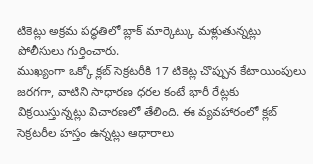టికెట్లు అక్రమ పద్ధతిలో బ్లాక్ మార్కెట్కు మళ్లుతున్నట్లు పోలీసులు గుర్తించారు.
ముఖ్యంగా ఒక్కో క్లబ్ సెక్రటరీకి 17 టికెట్ల చొప్పున కేటాయింపులు జరగగా, వాటిని సాధారణ ధరల కంటే భారీ రేట్లకు విక్రయిస్తున్నట్లు విచారణలో తేలింది. ఈ వ్యవహారంలో క్లబ్ సెక్రటరీల హస్తం ఉన్నట్లు ఆధారాలు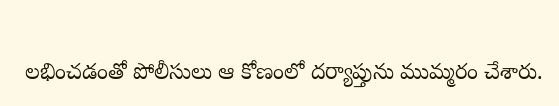లభించడంతో పోలీసులు ఆ కోణంలో దర్యాప్తును ముమ్మరం చేశారు.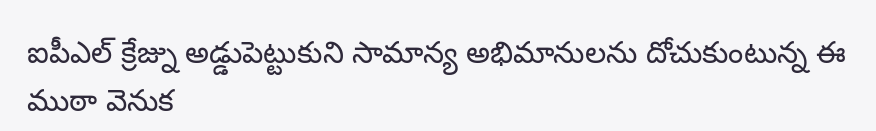ఐపీఎల్ క్రేజ్ను అడ్డుపెట్టుకుని సామాన్య అభిమానులను దోచుకుంటున్న ఈ ముఠా వెనుక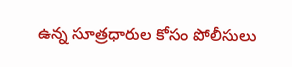ఉన్న సూత్రధారుల కోసం పోలీసులు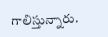గాలిస్తున్నారు.